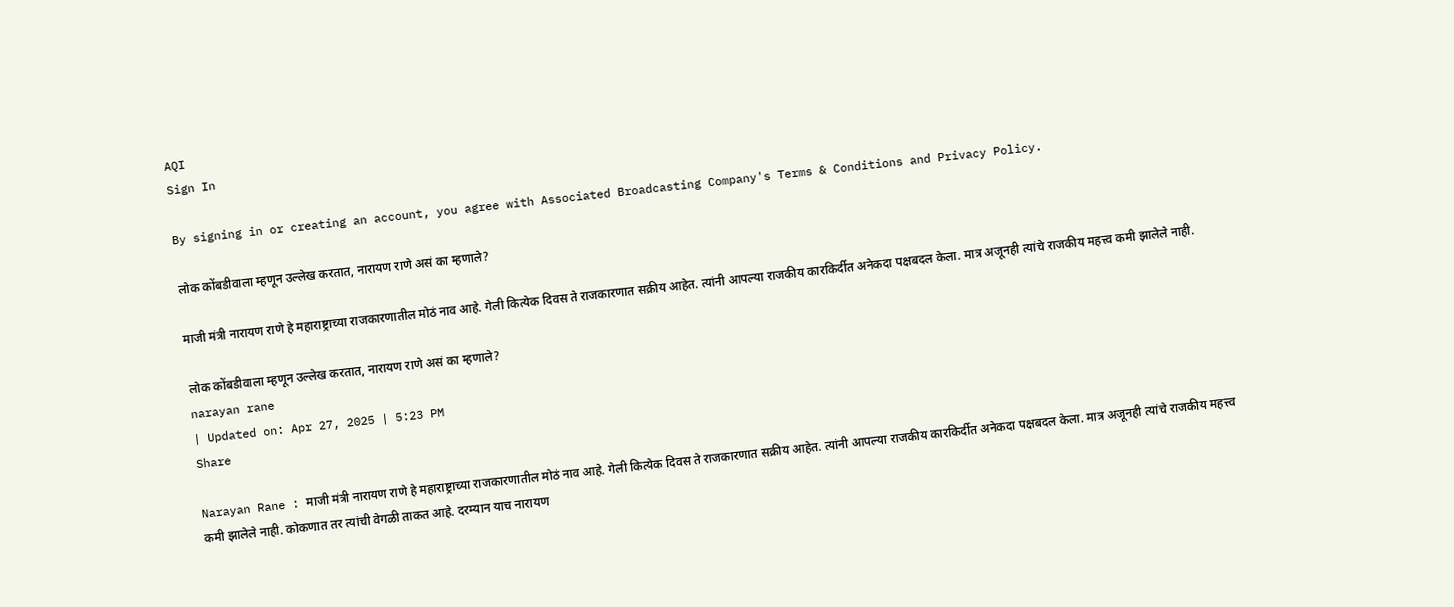AQI
Sign In

By signing in or creating an account, you agree with Associated Broadcasting Company's Terms & Conditions and Privacy Policy.

लोक कोंबडीवाला म्हणून उल्लेख करतात, नारायण राणे असं का म्हणाले?

माजी मंत्री नारायण राणे हे महाराष्ट्राच्या राजकारणातील मोठं नाव आहे. गेली कित्येक दिवस ते राजकारणात सक्रीय आहेत. त्यांनी आपल्या राजकीय कारकिर्दीत अनेकदा पक्षबदल केला. मात्र अजूनही त्यांचे राजकीय महत्त्व कमी झालेले नाही.

लोक कोंबडीवाला म्हणून उल्लेख करतात, नारायण राणे असं का म्हणाले?
narayan rane
| Updated on: Apr 27, 2025 | 5:23 PM
Share

Narayan Rane : माजी मंत्री नारायण राणे हे महाराष्ट्राच्या राजकारणातील मोठं नाव आहे. गेली कित्येक दिवस ते राजकारणात सक्रीय आहेत. त्यांनी आपल्या राजकीय कारकिर्दीत अनेकदा पक्षबदल केला. मात्र अजूनही त्यांचे राजकीय महत्त्व कमी झालेले नाही. कोकणात तर त्यांची वेगळी ताकत आहे. दरम्यान याच नारायण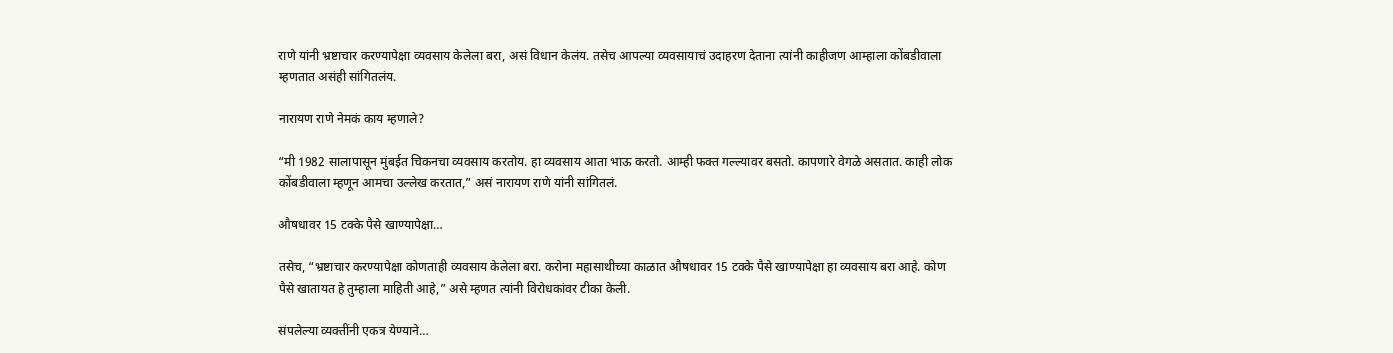राणे यांनी भ्रष्टाचार करण्यापेक्षा व्यवसाय केलेला बरा, असं विधान केलंय. तसेच आपल्या व्यवसायाचं उदाहरण देताना त्यांनी काहीजण आम्हाला कोंबडीवाला म्हणतात असंही सांगितलंय.

नारायण राणे नेमकं काय म्हणाले?

“मी 1982 सालापासून मुंबईत चिकनचा व्यवसाय करतोय. हा व्यवसाय आता भाऊ करतो. आम्ही फक्त गल्ल्यावर बसतो. कापणारे वेगळे असतात. काही लोक कोंबडीवाला म्हणून आमचा उल्लेख करतात,” असं नारायण राणे यांनी सांगितलं.

औषधावर 15 टक्के पैसे खाण्यापेक्षा…

तसेच, “भ्रष्टाचार करण्यापेक्षा कोणताही व्यवसाय केलेला बरा. करोना महासाथीच्या काळात औषधावर 15 टक्के पैसे खाण्यापेक्षा हा व्यवसाय बरा आहे. कोण पैसे खातायत हे तुम्हाला माहिती आहे,” असे म्हणत त्यांनी विरोधकांवर टीका केली.

संपलेल्या व्यक्तींनी एकत्र येण्याने…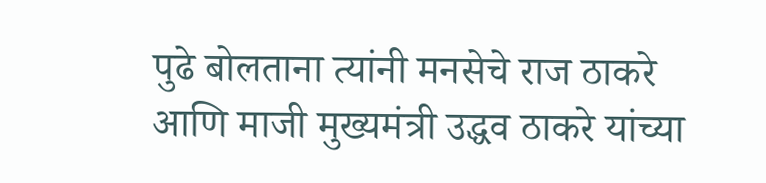पुढे बोलताना त्यांनी मनसेचे राज ठाकरे आणि माजी मुख्यमंत्री उद्धव ठाकरे यांच्या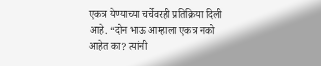एकत्र येण्याच्या चर्चेवरही प्रतिक्रिया दिली आहे. “दोन भाऊ आम्हाला एकत्र नको आहेत का? त्यांनी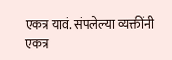एकत्र यावं. संपलेल्या व्यक्तींनी एकत्र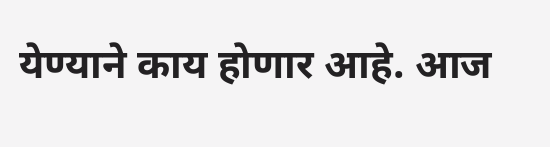येण्याने काय होणार आहे. आज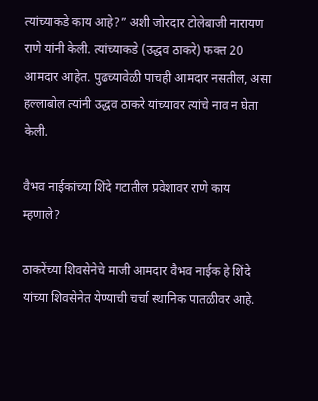त्यांच्याकडे काय आहे?” अशी जोरदार टोलेबाजी नारायण राणे यांनी केली. त्यांच्याकडे (उद्धव ठाकरे) फक्त 20 आमदार आहेत. पुढच्यावेळी पाचही आमदार नसतील, असा हल्लाबोल त्यांनी उद्धव ठाकरे यांच्यावर त्यांचे नाव न घेता केली.

वैभव नाईकांच्या शिंदे गटातील प्रवेशावर राणे काय म्हणाले?

ठाकरेंच्या शिवसेनेचे माजी आमदार वैभव नाईक हे शिंदे यांच्या शिवसेनेत येण्याची चर्चा स्थानिक पातळीवर आहे.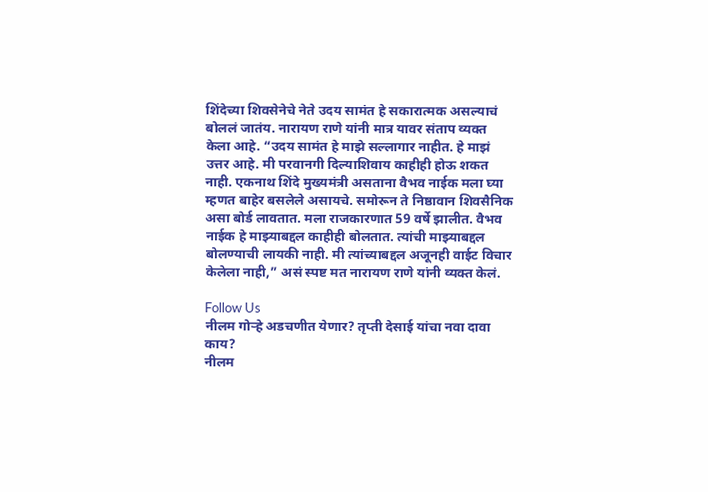शिंदेच्या शिवसेनेचे नेते उदय सामंत हे सकारात्मक असल्याचं बोललं जातंय. नारायण राणे यांनी मात्र यावर संताप व्यक्त केला आहे. “उदय सामंत हे माझे सल्लागार नाहीत. हे माझं उत्तर आहे. मी परवानगी दिल्याशिवाय काहीही होऊ शकत नाही. एकनाथ शिंदे मुख्यमंत्री असताना वैभव नाईक मला घ्या म्हणत बाहेर बसलेले असायचे. समोरून ते निष्ठावान शिवसैनिक असा बोर्ड लावतात. मला राजकारणात 59 वर्षे झालीत. वैभव नाईक हे माझ्याबद्दल काहीही बोलतात. त्यांची माझ्याबद्दल बोलण्याची लायकी नाही. मी त्यांच्याबद्दल अजूनही वाईट विचार केलेला नाही,” असं स्पष्ट मत नारायण राणे यांनी व्यक्त केलं.

Follow Us
नीलम गोऱ्हे अडचणीत येणार? तृप्ती देसाई यांचा नवा दावा काय?
नीलम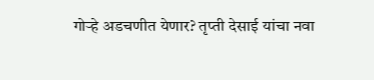गोऱ्हे अडचणीत येणार? तृप्ती देसाई यांचा नवा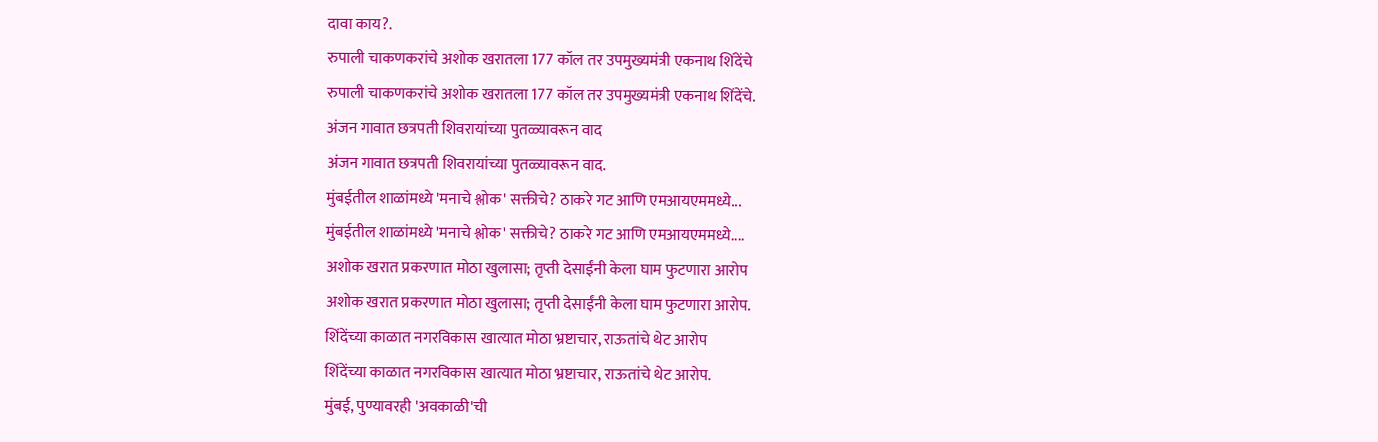दावा काय?.
रुपाली चाकणकरांचे अशोक खरातला 177 कॉल तर उपमुख्यमंत्री एकनाथ शिंदेंचे
रुपाली चाकणकरांचे अशोक खरातला 177 कॉल तर उपमुख्यमंत्री एकनाथ शिंदेंचे.
अंजन गावात छत्रपती शिवरायांच्या पुतळ्यावरून वाद
अंजन गावात छत्रपती शिवरायांच्या पुतळ्यावरून वाद.
मुंबईतील शाळांमध्ये 'मनाचे श्लोक' सक्तीचे? ठाकरे गट आणि एमआयएममध्ये...
मुंबईतील शाळांमध्ये 'मनाचे श्लोक' सक्तीचे? ठाकरे गट आणि एमआयएममध्ये....
अशोक खरात प्रकरणात मोठा खुलासा; तृप्ती देसाईंनी केला घाम फुटणारा आरोप
अशोक खरात प्रकरणात मोठा खुलासा; तृप्ती देसाईंनी केला घाम फुटणारा आरोप.
शिंदेंच्या काळात नगरविकास खात्यात मोठा भ्रष्टाचार, राऊतांचे थेट आरोप
शिंदेंच्या काळात नगरविकास खात्यात मोठा भ्रष्टाचार, राऊतांचे थेट आरोप.
मुंबई, पुण्यावरही 'अवकाळी'ची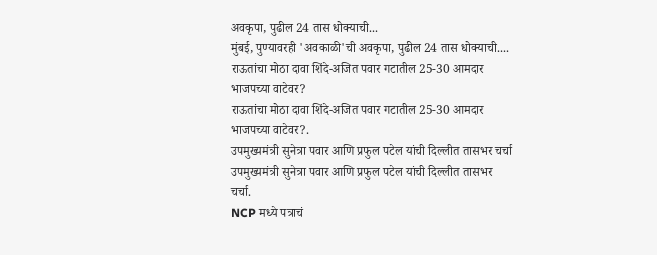अवकृपा, पुढील 24 तास धोक्याची...
मुंबई, पुण्यावरही 'अवकाळी'ची अवकृपा, पुढील 24 तास धोक्याची....
राऊतांचा मोठा दावा शिंदे-अजित पवार गटातील 25-30 आमदार भाजपच्या वाटेवर?
राऊतांचा मोठा दावा शिंदे-अजित पवार गटातील 25-30 आमदार भाजपच्या वाटेवर?.
उपमुख्यमंत्री सुनेत्रा पवार आणि प्रफुल पटेल यांची दिल्लीत तासभर चर्चा
उपमुख्यमंत्री सुनेत्रा पवार आणि प्रफुल पटेल यांची दिल्लीत तासभर चर्चा.
NCP मध्ये पत्राचं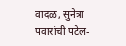वादळ, सुनेत्रा पवारांची पटेल-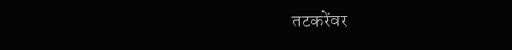तटकरेंवर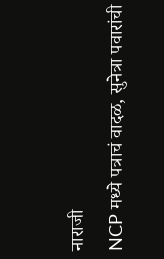नाराजी
NCP मध्ये पत्राचं वादळ, सुनेत्रा पवारांची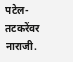पटेल-तटकरेंवर नाराजी.